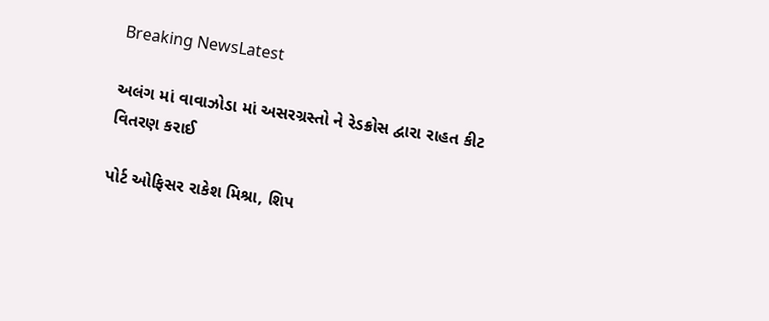Breaking NewsLatest

અલંગ માં વાવાઝોડા માં અસરગ્રસ્તો ને રેડક્રોસ દ્વારા રાહત કીટ વિતરણ કરાઈ

પોર્ટ ઓફિસર રાકેશ મિશ્રા, શિપ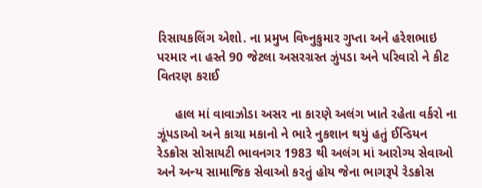રિસાયકલિંગ એશો. ના પ્રમુખ વિષ્નુકુમાર ગુપ્તા અને હરેશભાઇ પરમાર ના હસ્તે 90 જેટલા અસરગ્રસ્ત ઝુંપડા અને પરિવારો ને કીટ વિતરણ કરાઈ

     હાલ માં વાવાઝોડા અસર ના કારણે અલંગ ખાતે રહેતા વર્કરો ના ઝૂંપડાઓ અને કાચા મકાનો ને ભારે નુકશાન થયું હતું ઈન્ડિયન રેડક્રોસ સોસાયટી ભાવનગર 1983 થી અલંગ માં આરોગ્ય સેવાઓ અને અન્ય સામાજિક સેવાઓ કરતું હોય જેના ભાગરૂપે રેડક્રોસ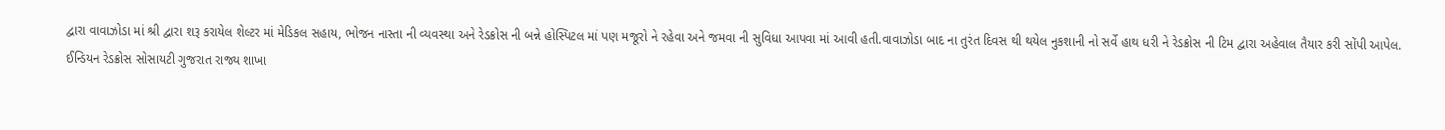દ્વારા વાવાઝોડા માં શ્રી દ્વારા શરૂ કરાયેલ શેલ્ટર માં મેડિકલ સહાય, ભોજન નાસ્તા ની વ્યવસ્થા અને રેડક્રોસ ની બન્ને હોસ્પિટલ માં પણ મજૂરો ને રહેવા અને જમવા ની સુવિધા આપવા માં આવી હતી.વાવાઝોડા બાદ ના તુરંત દિવસ થી થયેલ નુકશાની નો સર્વે હાથ ધરી ને રેડક્રોસ ની ટિમ દ્વારા અહેવાલ તૈયાર કરી સોંપી આપેલ.
ઈન્ડિયન રેડક્રોસ સોસાયટી ગુજરાત રાજ્ય શાખા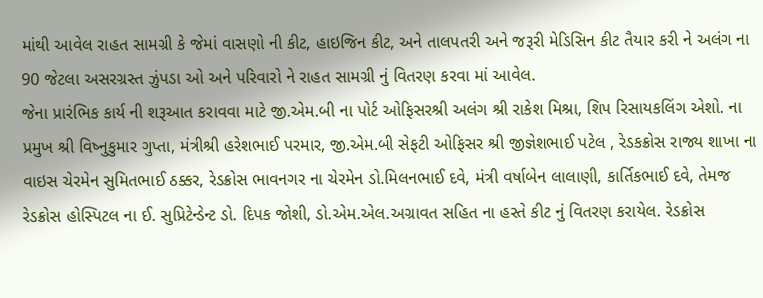માંથી આવેલ રાહત સામગ્રી કે જેમાં વાસણો ની કીટ, હાઇજિન કીટ, અને તાલપતરી અને જરૂરી મેડિસિન કીટ તૈયાર કરી ને અલંગ ના 90 જેટલા અસરગ્રસ્ત ઝુંપડા ઓ અને પરિવારો ને રાહત સામગ્રી નું વિતરણ કરવા માં આવેલ.
જેના પ્રારંભિક કાર્ય ની શરૂઆત કરાવવા માટે જી.એમ.બી ના પોર્ટ ઓફિસરશ્રી અલંગ શ્રી રાકેશ મિશ્રા, શિપ રિસાયકલિંગ એશો. ના પ્રમુખ શ્રી વિષ્નુકુમાર ગુપ્તા, મંત્રીશ્રી હરેશભાઈ પરમાર, જી.એમ.બી સેફટી ઓફિસર શ્રી જીજ્ઞેશભાઈ પટેલ , રેડકક્રોસ રાજ્ય શાખા ના વાઇસ ચેરમેન સુમિતભાઈ ઠક્કર, રેડક્રોસ ભાવનગર ના ચેરમેન ડો.મિલનભાઈ દવે, મંત્રી વર્ષાબેન લાલાણી, કાર્તિકભાઈ દવે, તેમજ રેડક્રોસ હોસ્પિટલ ના ઈ. સુપ્રિટેન્ડેન્ટ ડો. દિપક જોશી, ડો.એમ.એલ.અગ્રાવત સહિત ના હસ્તે કીટ નું વિતરણ કરાયેલ. રેડક્રોસ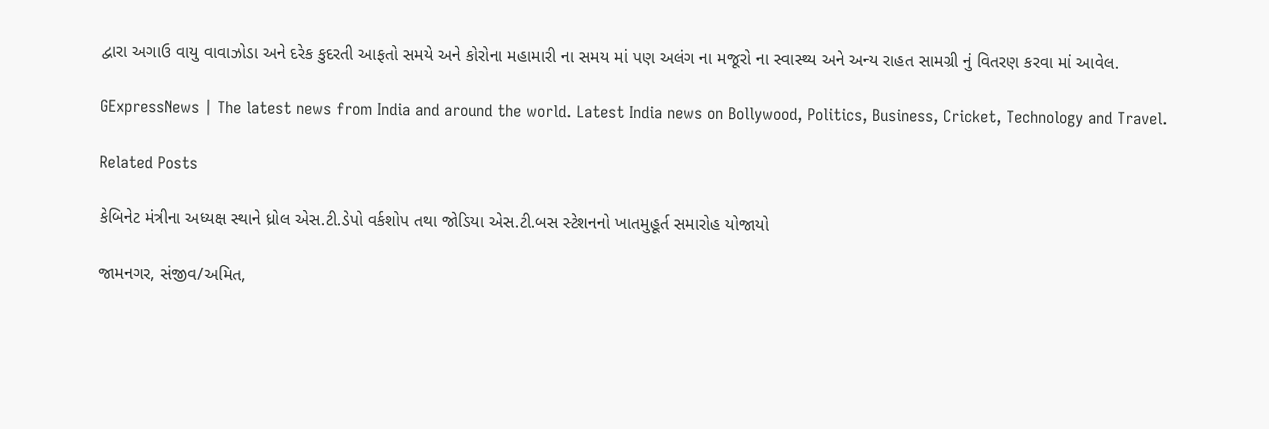દ્વારા અગાઉ વાયુ વાવાઝોડા અને દરેક કુદરતી આફતો સમયે અને કોરોના મહામારી ના સમય માં પણ અલંગ ના મજૂરો ના સ્વાસ્થ્ય અને અન્ય રાહત સામગ્રી નું વિતરણ કરવા માં આવેલ.

GExpressNews | The latest news from India and around the world. Latest India news on Bollywood, Politics, Business, Cricket, Technology and Travel.

Related Posts

કેબિનેટ મંત્રીના અધ્યક્ષ સ્થાને ધ્રોલ એસ.ટી.ડેપો વર્કશોપ તથા જોડિયા એસ.ટી.બસ સ્ટેશનનો ખાતમુહૂર્ત સમારોહ યોજાયો

જામનગર, સંજીવ/અમિત,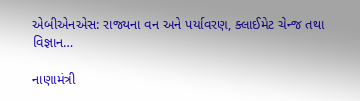એબીએનએસ: રાજ્યના વન અને પર્યાવરણ, ક્લાઈમેટ ચેન્જ તથા વિજ્ઞાન…

નાણામંત્રી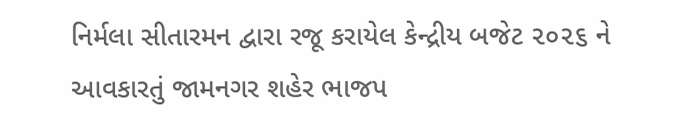નિર્મલા સીતારમન દ્વારા રજૂ કરાયેલ કેન્દ્રીય બજેટ ૨૦૨૬ ને આવકારતું જામનગર શહેર ભાજપ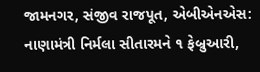જામનગર, સંજીવ રાજપૂત, એબીએનએસ: નાણામંત્રી નિર્મલા સીતારમને ૧ ફેબ્રુઆરી,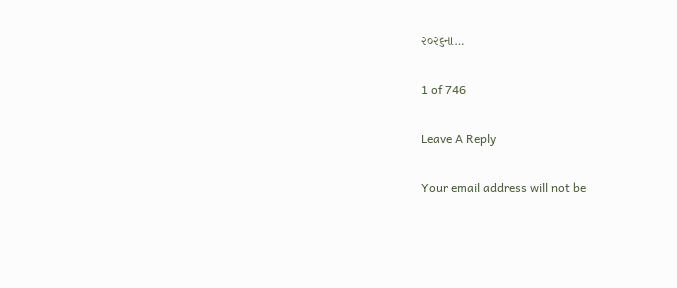૨૦૨૬ના…

1 of 746

Leave A Reply

Your email address will not be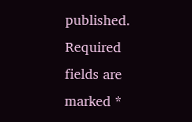published. Required fields are marked *